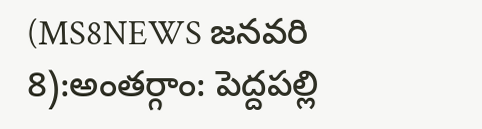(MS8NEWS జనవరి 8):అంతర్గాం: పెద్దపల్లి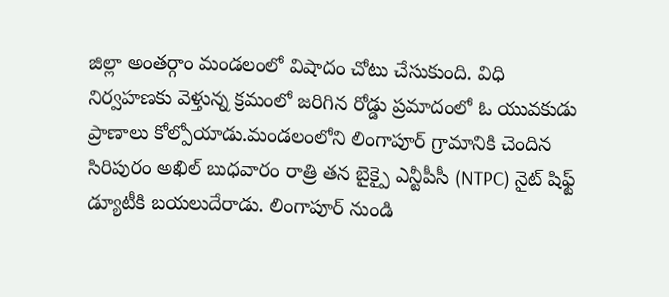జిల్లా అంతర్గాం మండలంలో విషాదం చోటు చేసుకుంది. విధి నిర్వహణకు వెళ్తున్న క్రమంలో జరిగిన రోడ్డు ప్రమాదంలో ఓ యువకుడు ప్రాణాలు కోల్పోయాడు.మండలంలోని లింగాపూర్ గ్రామానికి చెందిన సిరిపురం అఖిల్ బుధవారం రాత్రి తన బైక్పై ఎన్టీపీసీ (NTPC) నైట్ షిఫ్ట్ డ్యూటీకి బయలుదేరాడు. లింగాపూర్ నుండి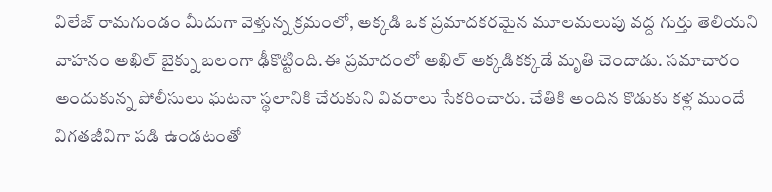విలేజ్ రామగుండం మీదుగా వెళ్తున్న క్రమంలో, అక్కడి ఒక ప్రమాదకరమైన మూలమలుపు వద్ద గుర్తు తెలియని వాహనం అఖిల్ బైక్ను బలంగా ఢీకొట్టింది.ఈ ప్రమాదంలో అఖిల్ అక్కడికక్కడే మృతి చెందాడు. సమాచారం అందుకున్న పోలీసులు ఘటనా స్థలానికి చేరుకుని వివరాలు సేకరించారు. చేతికి అందిన కొడుకు కళ్ల ముందే విగతజీవిగా పడి ఉండటంతో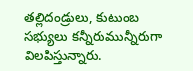తల్లిదండ్రులు, కుటుంబ సభ్యులు కన్నీరుమున్నీరుగా విలపిస్తున్నారు.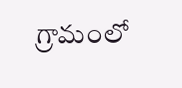గ్రామంలో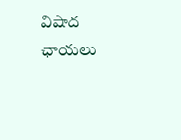విషాద ఛాయలు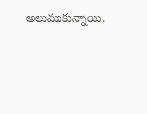అలుముకున్నాయి.